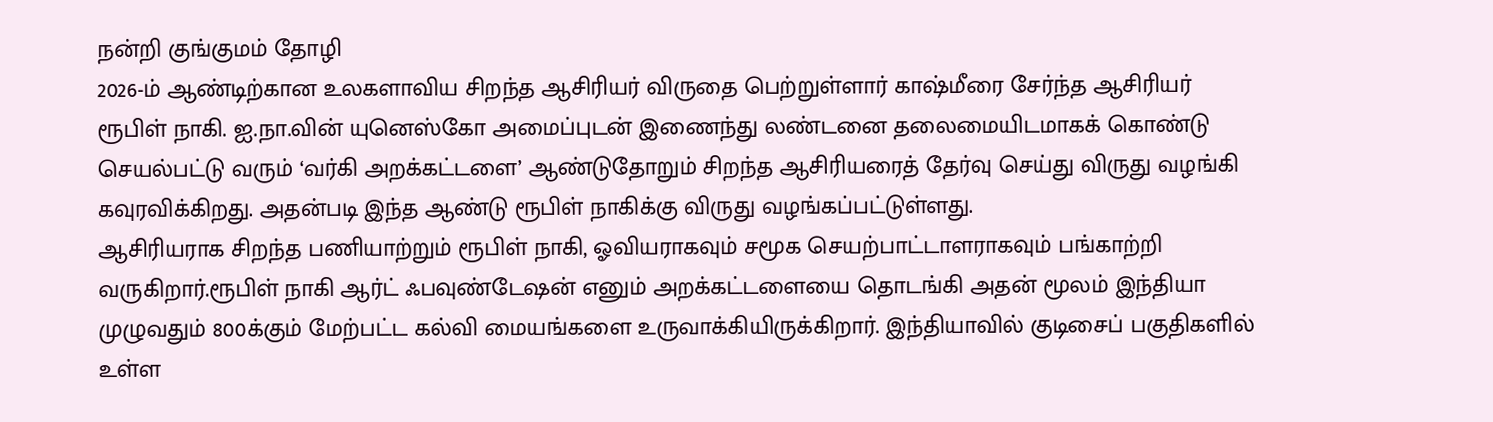நன்றி குங்குமம் தோழி
2026-ம் ஆண்டிற்கான உலகளாவிய சிறந்த ஆசிரியர் விருதை பெற்றுள்ளார் காஷ்மீரை சேர்ந்த ஆசிரியர் ரூபிள் நாகி. ஐ.நா.வின் யுனெஸ்கோ அமைப்புடன் இணைந்து லண்டனை தலைமையிடமாகக் கொண்டு செயல்பட்டு வரும் ‘வர்கி அறக்கட்டளை’ ஆண்டுதோறும் சிறந்த ஆசிரியரைத் தேர்வு செய்து விருது வழங்கி கவுரவிக்கிறது. அதன்படி இந்த ஆண்டு ரூபிள் நாகிக்கு விருது வழங்கப்பட்டுள்ளது.
ஆசிரியராக சிறந்த பணியாற்றும் ரூபிள் நாகி, ஓவியராகவும் சமூக செயற்பாட்டாளராகவும் பங்காற்றி வருகிறார்.ரூபிள் நாகி ஆர்ட் ஃபவுண்டேஷன் எனும் அறக்கட்டளையை தொடங்கி அதன் மூலம் இந்தியா முழுவதும் 800க்கும் மேற்பட்ட கல்வி மையங்களை உருவாக்கியிருக்கிறார். இந்தியாவில் குடிசைப் பகுதிகளில் உள்ள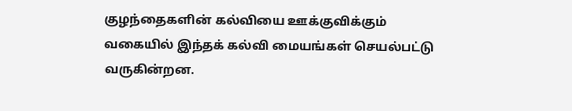குழந்தைகளின் கல்வியை ஊக்குவிக்கும் வகையில் இந்தக் கல்வி மையங்கள் செயல்பட்டு வருகின்றன.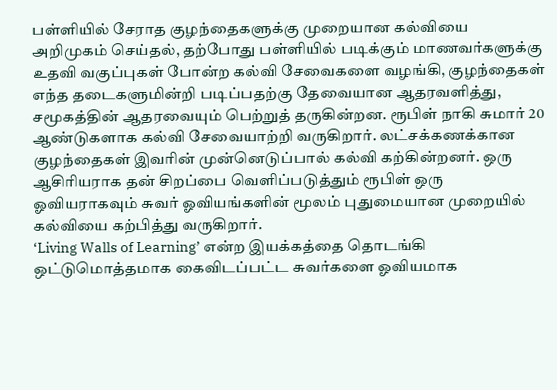பள்ளியில் சேராத குழந்தைகளுக்கு முறையான கல்வியை அறிமுகம் செய்தல், தற்போது பள்ளியில் படிக்கும் மாணவர்களுக்கு உதவி வகுப்புகள் போன்ற கல்வி சேவைகளை வழங்கி, குழந்தைகள் எந்த தடைகளுமின்றி படிப்பதற்கு தேவையான ஆதரவளித்து, சமூகத்தின் ஆதரவையும் பெற்றுத் தருகின்றன. ரூபிள் நாகி சுமார் 20 ஆண்டுகளாக கல்வி சேவையாற்றி வருகிறார். லட்சக்கணக்கான குழந்தைகள் இவரின் முன்னெடுப்பால் கல்வி கற்கின்றனர். ஒரு ஆசிரியராக தன் சிறப்பை வெளிப்படுத்தும் ரூபிள் ஒரு ஓவியராகவும் சுவர் ஓவியங்களின் மூலம் புதுமையான முறையில் கல்வியை கற்பித்து வருகிறார்.
‘Living Walls of Learning’ என்ற இயக்கத்தை தொடங்கி ஒட்டுமொத்தமாக கைவிடப்பட்ட சுவர்களை ஓவியமாக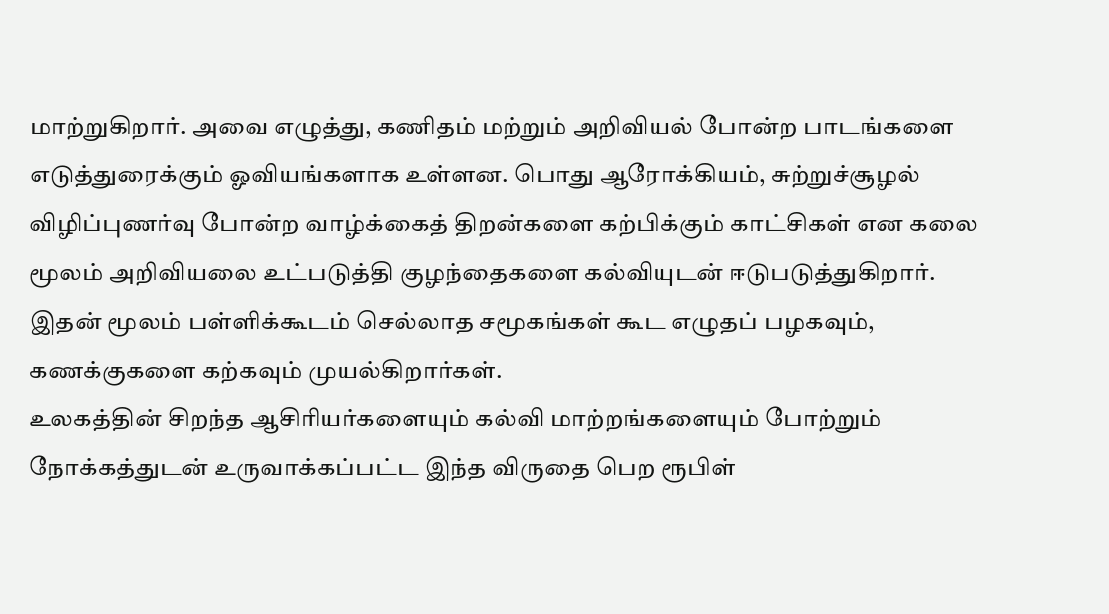மாற்றுகிறார். அவை எழுத்து, கணிதம் மற்றும் அறிவியல் போன்ற பாடங்களை எடுத்துரைக்கும் ஓவியங்களாக உள்ளன. பொது ஆரோக்கியம், சுற்றுச்சூழல் விழிப்புணர்வு போன்ற வாழ்க்கைத் திறன்களை கற்பிக்கும் காட்சிகள் என கலை மூலம் அறிவியலை உட்படுத்தி குழந்தைகளை கல்வியுடன் ஈடுபடுத்துகிறார். இதன் மூலம் பள்ளிக்கூடம் செல்லாத சமூகங்கள் கூட எழுதப் பழகவும், கணக்குகளை கற்கவும் முயல்கிறார்கள்.
உலகத்தின் சிறந்த ஆசிரியர்களையும் கல்வி மாற்றங்களையும் போற்றும் நோக்கத்துடன் உருவாக்கப்பட்ட இந்த விருதை பெற ரூபிள்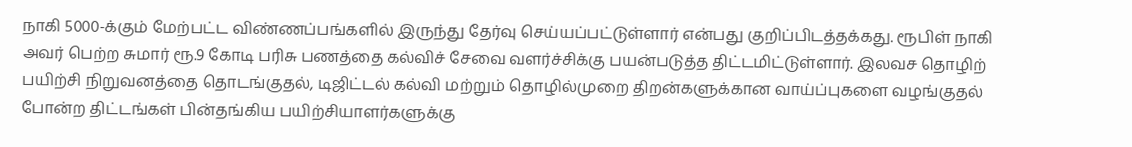நாகி 5000-க்கும் மேற்பட்ட விண்ணப்பங்களில் இருந்து தேர்வு செய்யப்பட்டுள்ளார் என்பது குறிப்பிடத்தக்கது. ரூபிள் நாகி அவர் பெற்ற சுமார் ரூ.9 கோடி பரிசு பணத்தை கல்விச் சேவை வளர்ச்சிக்கு பயன்படுத்த திட்டமிட்டுள்ளார். இலவச தொழிற் பயிற்சி நிறுவனத்தை தொடங்குதல், டிஜிட்டல் கல்வி மற்றும் தொழில்முறை திறன்களுக்கான வாய்ப்புகளை வழங்குதல் போன்ற திட்டங்கள் பின்தங்கிய பயிற்சியாளர்களுக்கு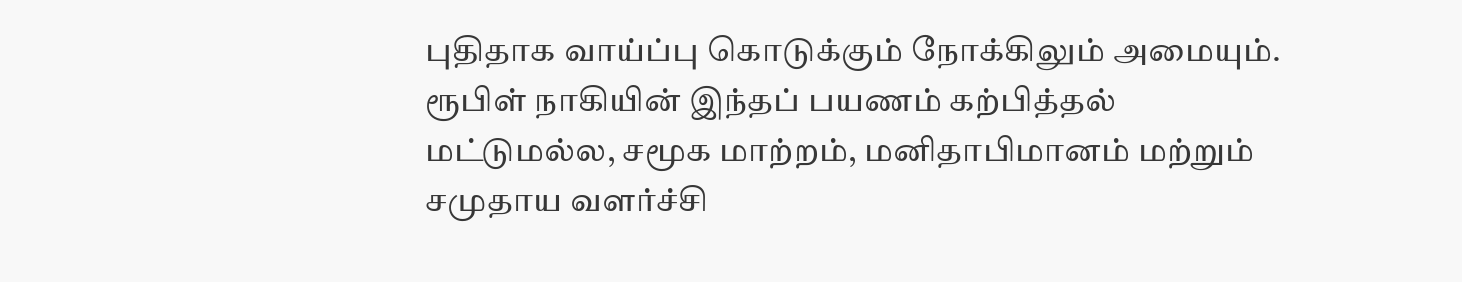புதிதாக வாய்ப்பு கொடுக்கும் நோக்கிலும் அமையும். ரூபிள் நாகியின் இந்தப் பயணம் கற்பித்தல் மட்டுமல்ல, சமூக மாற்றம், மனிதாபிமானம் மற்றும் சமுதாய வளர்ச்சி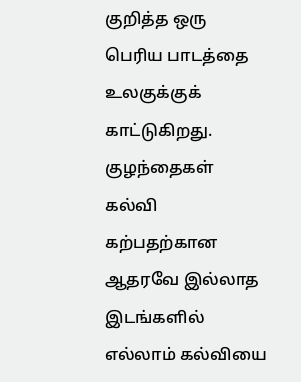குறித்த ஒரு பெரிய பாடத்தை உலகுக்குக் காட்டுகிறது. குழந்தைகள் கல்வி கற்பதற்கான ஆதரவே இல்லாத இடங்களில் எல்லாம் கல்வியை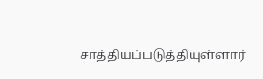சாத்தியப்படுத்தியுள்ளார்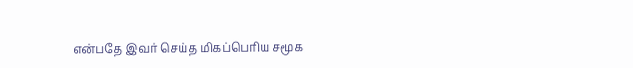என்பதே இவர் செய்த மிகப்பெரிய சமூக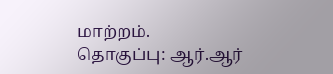மாற்றம்.
தொகுப்பு: ஆர்.ஆர்